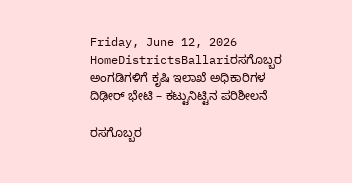Friday, June 12, 2026
HomeDistrictsBallariರಸಗೊಬ್ಬರ ಅಂಗಡಿಗಳಿಗೆ ಕೃಷಿ ಇಲಾಖೆ ಅಧಿಕಾರಿಗಳ ದಿಢೀರ್ ಭೇಟಿ – ಕಟ್ಟುನಿಟ್ಟಿನ ಪರಿಶೀಲನೆ

ರಸಗೊಬ್ಬರ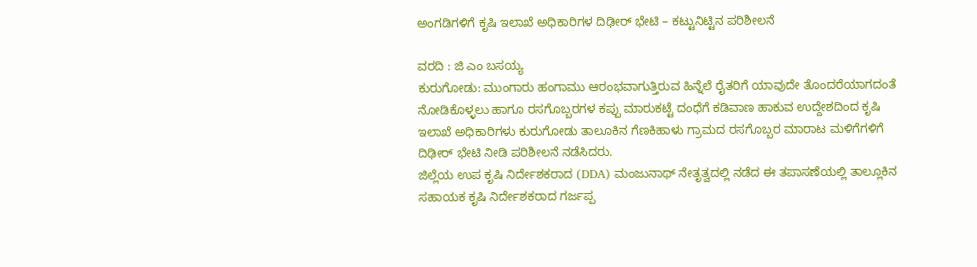ಅಂಗಡಿಗಳಿಗೆ ಕೃಷಿ ಇಲಾಖೆ ಅಧಿಕಾರಿಗಳ ದಿಢೀರ್ ಭೇಟಿ – ಕಟ್ಟುನಿಟ್ಟಿನ ಪರಿಶೀಲನೆ

ವರದಿ : ಜಿ ಎಂ ಬಸಯ್ಯ
ಕುರುಗೋಡು: ಮುಂಗಾರು ಹಂಗಾಮು ಆರಂಭವಾಗುತ್ತಿರುವ ಹಿನ್ನೆಲೆ ರೈತರಿಗೆ ಯಾವುದೇ ತೊಂದರೆಯಾಗದಂತೆ ನೋಡಿಕೊಳ್ಳಲು ಹಾಗೂ ರಸಗೊಬ್ಬರಗಳ ಕಪ್ಪು ಮಾರುಕಟ್ಟೆ ದಂಧೆಗೆ ಕಡಿವಾಣ ಹಾಕುವ ಉದ್ದೇಶದಿಂದ ಕೃಷಿ ಇಲಾಖೆ ಅಧಿಕಾರಿಗಳು ಕುರುಗೋಡು ತಾಲೂಕಿನ ಗೆಣಕಿಹಾಳು ಗ್ರಾಮದ ರಸಗೊಬ್ಬರ ಮಾರಾಟ ಮಳಿಗೆಗಳಿಗೆ ದಿಢೀರ್ ಭೇಟಿ ನೀಡಿ ಪರಿಶೀಲನೆ ನಡೆಸಿದರು.
ಜಿಲ್ಲೆಯ ಉಪ ಕೃಷಿ ನಿರ್ದೇಶಕರಾದ (DDA) ಮಂಜುನಾಥ್ ನೇತೃತ್ವದಲ್ಲಿ ನಡೆದ ಈ ತಪಾಸಣೆಯಲ್ಲಿ ತಾಲ್ಲೂಕಿನ ಸಹಾಯಕ ಕೃಷಿ ನಿರ್ದೇಶಕರಾದ ಗರ್ಜಪ್ಪ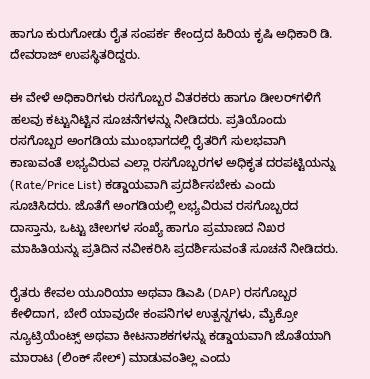ಹಾಗೂ ಕುರುಗೋಡು ರೈತ ಸಂಪರ್ಕ ಕೇಂದ್ರದ ಹಿರಿಯ ಕೃಷಿ ಅಧಿಕಾರಿ ಡಿ. ದೇವರಾಜ್ ಉಪಸ್ಥಿತರಿದ್ದರು.

ಈ ವೇಳೆ ಅಧಿಕಾರಿಗಳು ರಸಗೊಬ್ಬರ ವಿತರಕರು ಹಾಗೂ ಡೀಲರ್‌ಗಳಿಗೆ ಹಲವು ಕಟ್ಟುನಿಟ್ಟಿನ ಸೂಚನೆಗಳನ್ನು ನೀಡಿದರು. ಪ್ರತಿಯೊಂದು ರಸಗೊಬ್ಬರ ಅಂಗಡಿಯ ಮುಂಭಾಗದಲ್ಲಿ ರೈತರಿಗೆ ಸುಲಭವಾಗಿ ಕಾಣುವಂತೆ ಲಭ್ಯವಿರುವ ಎಲ್ಲಾ ರಸಗೊಬ್ಬರಗಳ ಅಧಿಕೃತ ದರಪಟ್ಟಿಯನ್ನು (Rate/Price List) ಕಡ್ಡಾಯವಾಗಿ ಪ್ರದರ್ಶಿಸಬೇಕು ಎಂದು ಸೂಚಿಸಿದರು. ಜೊತೆಗೆ ಅಂಗಡಿಯಲ್ಲಿ ಲಭ್ಯವಿರುವ ರಸಗೊಬ್ಬರದ ದಾಸ್ತಾನು, ಒಟ್ಟು ಚೀಲಗಳ ಸಂಖ್ಯೆ ಹಾಗೂ ಪ್ರಮಾಣದ ನಿಖರ ಮಾಹಿತಿಯನ್ನು ಪ್ರತಿದಿನ ನವೀಕರಿಸಿ ಪ್ರದರ್ಶಿಸುವಂತೆ ಸೂಚನೆ ನೀಡಿದರು.

ರೈತರು ಕೇವಲ ಯೂರಿಯಾ ಅಥವಾ ಡಿಎಪಿ (DAP) ರಸಗೊಬ್ಬರ ಕೇಳಿದಾಗ, ಬೇರೆ ಯಾವುದೇ ಕಂಪನಿಗಳ ಉತ್ಪನ್ನಗಳು, ಮೈಕ್ರೋ ನ್ಯೂಟ್ರಿಯೆಂಟ್ಸ್ ಅಥವಾ ಕೀಟನಾಶಕಗಳನ್ನು ಕಡ್ಡಾಯವಾಗಿ ಜೊತೆಯಾಗಿ ಮಾರಾಟ (ಲಿಂಕ್ ಸೇಲ್) ಮಾಡುವಂತಿಲ್ಲ ಎಂದು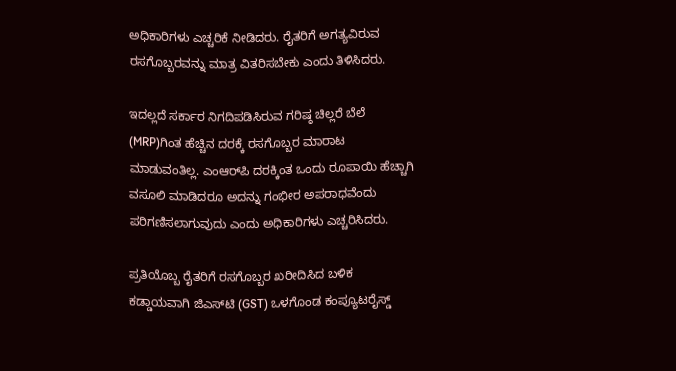ಅಧಿಕಾರಿಗಳು ಎಚ್ಚರಿಕೆ ನೀಡಿದರು. ರೈತರಿಗೆ ಅಗತ್ಯವಿರುವ ರಸಗೊಬ್ಬರವನ್ನು ಮಾತ್ರ ವಿತರಿಸಬೇಕು ಎಂದು ತಿಳಿಸಿದರು.

ಇದಲ್ಲದೆ ಸರ್ಕಾರ ನಿಗದಿಪಡಿಸಿರುವ ಗರಿಷ್ಠ ಚಿಲ್ಲರೆ ಬೆಲೆ (MRP)ಗಿಂತ ಹೆಚ್ಚಿನ ದರಕ್ಕೆ ರಸಗೊಬ್ಬರ ಮಾರಾಟ ಮಾಡುವಂತಿಲ್ಲ. ಎಂಆರ್‌ಪಿ ದರಕ್ಕಿಂತ ಒಂದು ರೂಪಾಯಿ ಹೆಚ್ಚಾಗಿ ವಸೂಲಿ ಮಾಡಿದರೂ ಅದನ್ನು ಗಂಭೀರ ಅಪರಾಧವೆಂದು ಪರಿಗಣಿಸಲಾಗುವುದು ಎಂದು ಅಧಿಕಾರಿಗಳು ಎಚ್ಚರಿಸಿದರು.

ಪ್ರತಿಯೊಬ್ಬ ರೈತರಿಗೆ ರಸಗೊಬ್ಬರ ಖರೀದಿಸಿದ ಬಳಿಕ ಕಡ್ಡಾಯವಾಗಿ ಜಿಎಸ್‌ಟಿ (GST) ಒಳಗೊಂಡ ಕಂಪ್ಯೂಟರೈಸ್ಡ್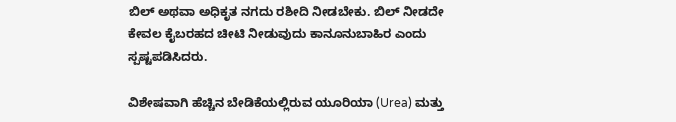ಬಿಲ್ ಅಥವಾ ಅಧಿಕೃತ ನಗದು ರಶೀದಿ ನೀಡಬೇಕು. ಬಿಲ್ ನೀಡದೇ ಕೇವಲ ಕೈಬರಹದ ಚೀಟಿ ನೀಡುವುದು ಕಾನೂನುಬಾಹಿರ ಎಂದು ಸ್ಪಷ್ಟಪಡಿಸಿದರು.

ವಿಶೇಷವಾಗಿ ಹೆಚ್ಚಿನ ಬೇಡಿಕೆಯಲ್ಲಿರುವ ಯೂರಿಯಾ (Urea) ಮತ್ತು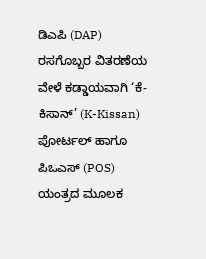ಡಿಎಪಿ (DAP) ರಸಗೊಬ್ಬರ ವಿತರಣೆಯ ವೇಳೆ ಕಡ್ಡಾಯವಾಗಿ ‘ಕೆ-ಕಿಸಾನ್’ (K-Kissan) ಪೋರ್ಟಲ್ ಹಾಗೂ ಪಿಒಎಸ್ (POS) ಯಂತ್ರದ ಮೂಲಕ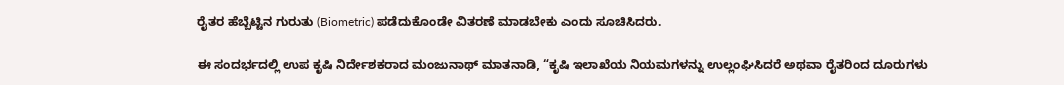ರೈತರ ಹೆಬ್ಬೆಟ್ಟಿನ ಗುರುತು (Biometric) ಪಡೆದುಕೊಂಡೇ ವಿತರಣೆ ಮಾಡಬೇಕು ಎಂದು ಸೂಚಿಸಿದರು.

ಈ ಸಂದರ್ಭದಲ್ಲಿ ಉಪ ಕೃಷಿ ನಿರ್ದೇಶಕರಾದ ಮಂಜುನಾಥ್ ಮಾತನಾಡಿ, “ಕೃಷಿ ಇಲಾಖೆಯ ನಿಯಮಗಳನ್ನು ಉಲ್ಲಂಘಿಸಿದರೆ ಅಥವಾ ರೈತರಿಂದ ದೂರುಗಳು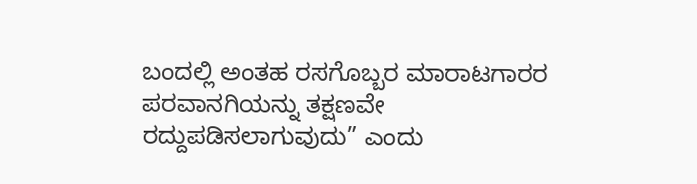ಬಂದಲ್ಲಿ ಅಂತಹ ರಸಗೊಬ್ಬರ ಮಾರಾಟಗಾರರ ಪರವಾನಗಿಯನ್ನು ತಕ್ಷಣವೇ ರದ್ದುಪಡಿಸಲಾಗುವುದು” ಎಂದು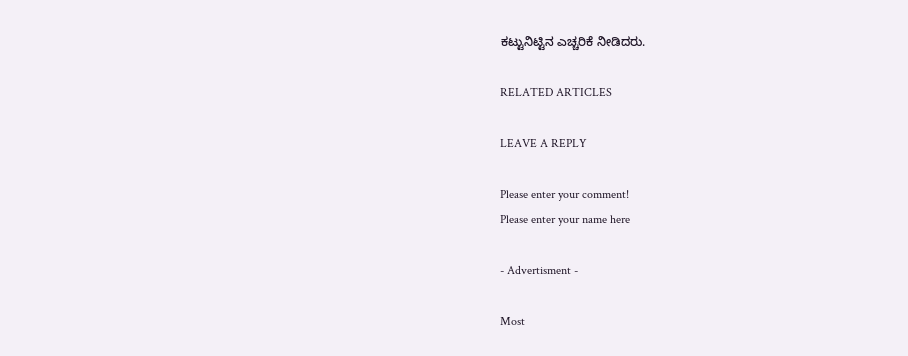ಕಟ್ಟುನಿಟ್ಟಿನ ಎಚ್ಚರಿಕೆ ನೀಡಿದರು.

RELATED ARTICLES

LEAVE A REPLY

Please enter your comment!
Please enter your name here

- Advertisment -

Most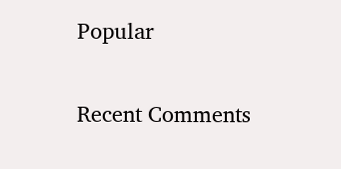Popular

Recent Comments